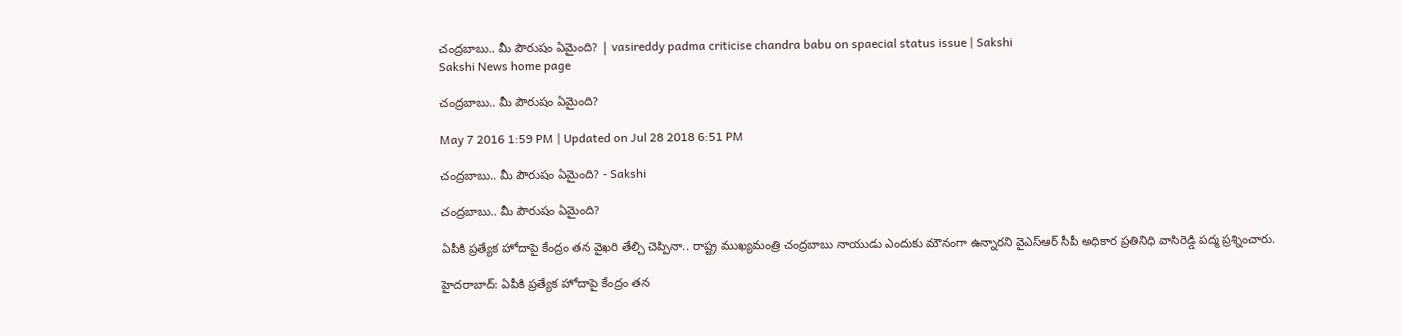చంద్రబాబు.. మీ పౌరుషం ఏమైంది? | vasireddy padma criticise chandra babu on spaecial status issue | Sakshi
Sakshi News home page

చంద్రబాబు.. మీ పౌరుషం ఏమైంది?

May 7 2016 1:59 PM | Updated on Jul 28 2018 6:51 PM

చంద్రబాబు.. మీ పౌరుషం ఏమైంది? - Sakshi

చంద్రబాబు.. మీ పౌరుషం ఏమైంది?

ఏపీకి ప్రత్యేక హోదాపై కేంద్రం తన వైఖరి తేల్చి చెప్పినా.. రాష్ట్ర ముఖ్యమంత్రి చంద్రబాబు నాయుడు ఎందుకు మౌనంగా ఉన్నారని వైఎస్ఆర్ సీపీ అధికార ప్రతినిధి వాసిరెడ్డి పద్మ ప్రశ్నించారు.

హైదరాబాద్: ఏపీకి ప్రత్యేక హోదాపై కేంద్రం తన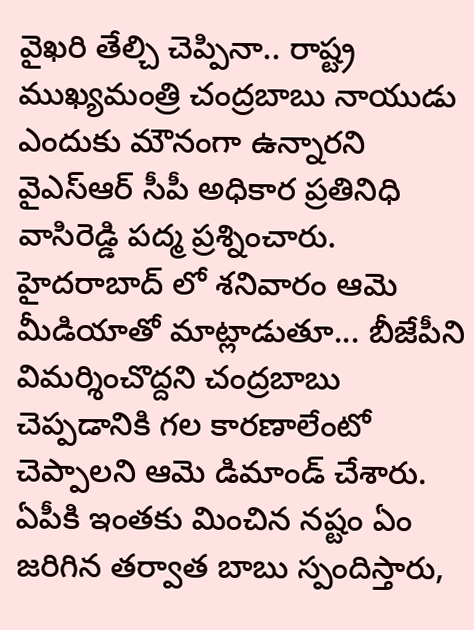వైఖరి తేల్చి చెప్పినా.. రాష్ట్ర ముఖ్యమంత్రి చంద్రబాబు నాయుడు ఎందుకు మౌనంగా ఉన్నారని వైఎస్ఆర్ సీపీ అధికార ప్రతినిధి వాసిరెడ్డి పద్మ ప్రశ్నించారు. హైదరాబాద్ లో శనివారం ఆమె మీడియాతో మాట్లాడుతూ... బీజేపీని విమర్శించొద్దని చంద్రబాబు చెప్పడానికి గల కారణాలేంటో చెప్పాలని ఆమె డిమాండ్ చేశారు. ఏపీకి ఇంతకు మించిన నష్టం ఏం జరిగిన తర్వాత బాబు స్పందిస్తారు,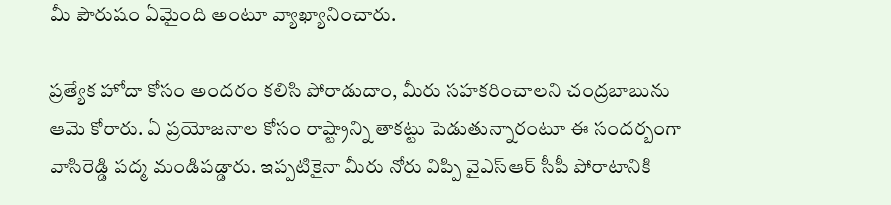మీ పౌరుషం ఏమైంది అంటూ వ్యాఖ్యానించారు.

ప్రత్యేక హోదా కోసం అందరం కలిసి పోరాడుదాం, మీరు సహకరించాలని చంద్రబాబును ఆమె కోరారు. ఏ ప్రయోజనాల కోసం రాష్ట్రాన్ని తాకట్టు పెడుతున్నారంటూ ఈ సందర్బంగా వాసిరెడ్డి పద్మ మండిపడ్డారు. ఇప్పటికైనా మీరు నోరు విప్పి వైఎస్ఆర్ సీపీ పోరాటానికి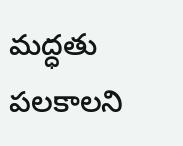మద్ధతు పలకాలని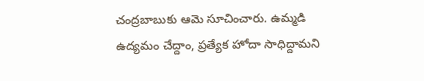చంద్రబాబుకు ఆమె సూచించారు. ఉమ్మడి ఉద్యమం చేద్దాం, ప్రత్యేక హోదా సాధిద్దామని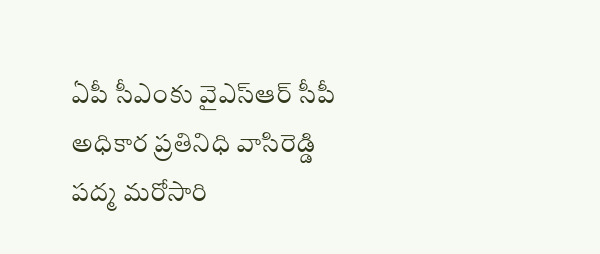ఏపీ సీఎంకు వైఎస్ఆర్ సీపీ అధికార ప్రతినిధి వాసిరెడ్డి పద్మ మరోసారి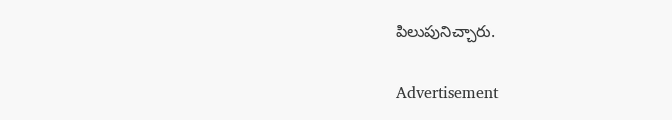పిలుపునిచ్చారు.

Advertisement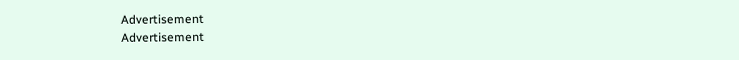Advertisement
Advertisement